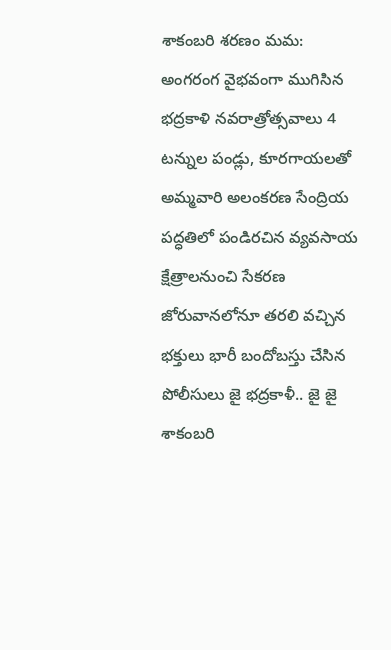శాకంబరి శరణం మమ:
అంగరంగ వైభవంగా ముగిసిన భద్రకాళి నవరాత్రోత్సవాలు 4 టన్నుల పండ్లు, కూరగాయలతో అమ్మవారి అలంకరణ సేంద్రియ పద్ధతిలో పండిరచిన వ్యవసాయ క్షేత్రాలనుంచి సేకరణ జోరువానలోనూ తరలి వచ్చిన భక్తులు భారీ బందోబస్తు చేసిన పోలీసులు జై భద్రకాళీ.. జై జై శాకంబరి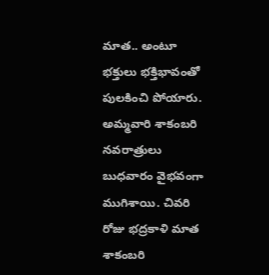మాత.. అంటూ భక్తులు భక్తిభావంతో పులకించి పోయారు. అమ్మవారి శాకంబరి నవరాత్రులు బుధవారం వైభవంగా ముగిశాయి. చివరి రోజు భద్రకాళి మాత శాకంబరి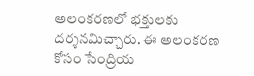అలంకరణలో భక్తులకు దర్శనమిచ్చారు. ఈ అలంకరణ కోసం సేంద్రియ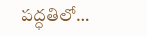పద్ధతిలో…